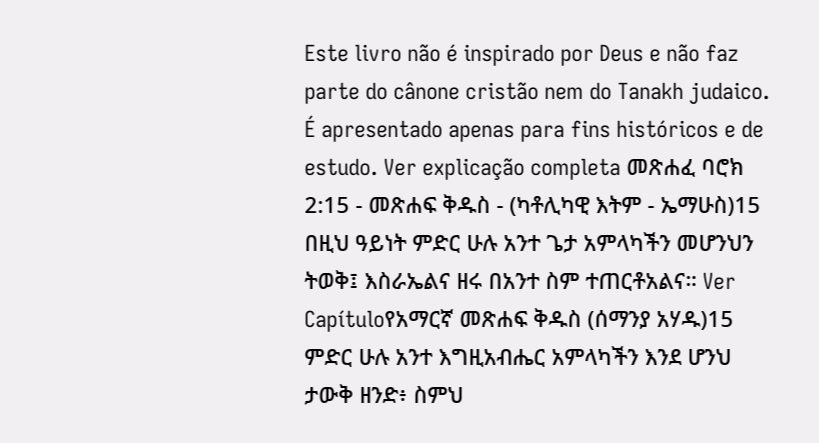Este livro não é inspirado por Deus e não faz parte do cânone cristão nem do Tanakh judaico. É apresentado apenas para fins históricos e de estudo. Ver explicação completa መጽሐፈ ባሮክ 2:15 - መጽሐፍ ቅዱስ - (ካቶሊካዊ እትም - ኤማሁስ)15 በዚህ ዓይነት ምድር ሁሉ አንተ ጌታ አምላካችን መሆንህን ትወቅ፤ እስራኤልና ዘሩ በአንተ ስም ተጠርቶአልና። Ver Capítuloየአማርኛ መጽሐፍ ቅዱስ (ሰማንያ አሃዱ)15 ምድር ሁሉ አንተ እግዚአብሔር አምላካችን እንደ ሆንህ ታውቅ ዘንድ፥ ስምህ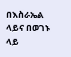በእስራኤል ላይና በወገኑ ላይ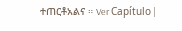ተጠርቶአልና ። Ver Capítulo |